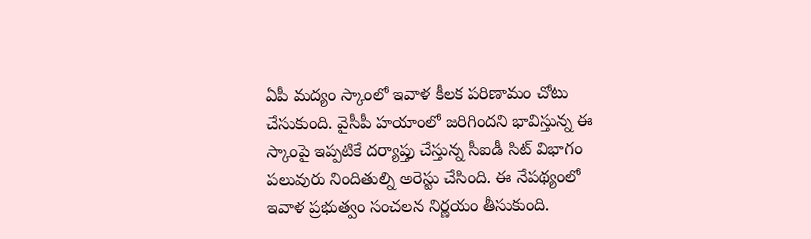ఏపీ మద్యం స్కాంలో ఇవాళ కీలక పరిణామం చోటు చేసుకుంది. వైసీపీ హయాంలో జరిగిందని భావిస్తున్న ఈ స్కాంపై ఇప్పటికే దర్యాప్తు చేస్తున్న సీఐడీ సిట్ విభాగం పలువురు నిందితుల్ని అరెస్టు చేసింది. ఈ నేపథ్యంలో ఇవాళ ప్రభుత్వం సంచలన నిర్ణయం తీసుకుంది.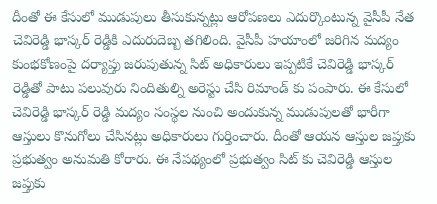దీంతో ఈ కేసులో ముడుపులు తీసుకున్నట్లు ఆరోపణలు ఎదుర్కొంటున్న వైసీపీ నేత చెవిరెడ్డి భాస్కర్ రెడ్డికి ఎదురుదెబ్బ తగిలింది. వైసీపీ హయాంలో జరిగిన మద్యం కుంభకోణంపై దర్యాప్తు జరుపుతున్న సిట్ అధికారులు ఇప్పటికే చెవిరెడ్డి భాస్కర్ రెడ్డితో పాటు పలువురు నిందితుల్ని అరెస్టు చేసి రిమాండ్ కు పంపారు. ఈ కేసులో చెవిరెడ్డి భాస్కర్ రెడ్డి మద్యం సంస్థల నుంచి అందుకున్న ముడుపులతో భారీగా ఆస్తులు కొనుగోలు చేసినట్లు అధికారులు గుర్తించారు. దీంతో ఆయన ఆస్తుల జప్తుకు ప్రభుత్వం అనుమతి కోరారు. ఈ నేపథ్యంలో ప్రభుత్వం సిట్ కు చెవిరెడ్డి ఆస్తుల జప్తుకు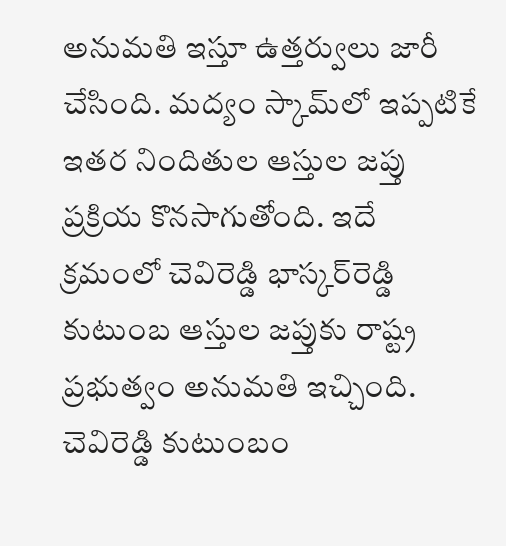అనుమతి ఇస్తూ ఉత్తర్వులు జారీ చేసింది. మద్యం స్కామ్‌లో ఇప్పటికే ఇతర నిందితుల ఆస్తుల జప్తు ప్రక్రియ కొనసాగుతోంది. ఇదే క్రమంలో చెవిరెడ్డి భాస్కర్‌రెడ్డి కుటుంబ ఆస్తుల జప్తుకు రాష్ట్ర ప్రభుత్వం అనుమతి ఇచ్చింది. చెవిరెడ్డి కుటుంబం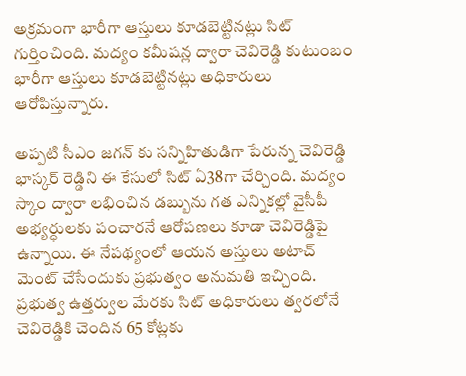అక్రమంగా భారీగా ఆస్తులు కూడబెట్టినట్లు సిట్‌ గుర్తించింది. మద్యం కమీషన్ల ద్వారా చెవిరెడ్డి కుటుంబం భారీగా ఆస్తులు కూడబెట్టినట్లు అధికారులు ఆరోపిస్తున్నారు.

అప్పటి సీఎం జగన్ కు సన్నిహితుడిగా పేరున్న చెవిరెడ్డి భాస్కర్ రెడ్డిని ఈ కేసులో సిట్ ఏ38గా చేర్చింది. మద్యం స్కాం ద్వారా లభించిన డబ్బును గత ఎన్నికల్లో వైసీపీ అభ్యర్ధులకు పంచారనే ఆరోపణలు కూడా చెవిరెడ్డిపై ఉన్నాయి. ఈ నేపథ్యంలో ఆయన అస్తులు అటాచ్ మెంట్ చేసేందుకు ప్రభుత్వం అనుమతి ఇచ్చింది. ప్రభుత్వ ఉత్తర్వుల మేరకు సిట్ అధికారులు త్వరలోనే చెవిరెడ్డికి చెందిన 65 కోట్లకు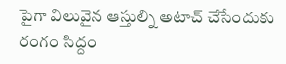పైగా విలువైన ఆస్తుల్ని అటాచ్ చేసేందుకు రంగం సిద్దం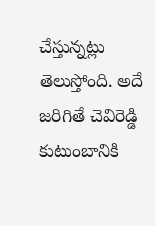చేస్తున్నట్లు తెలుస్తోంది. అదే జరిగితే చెవిరెడ్డి కుటుంబానికి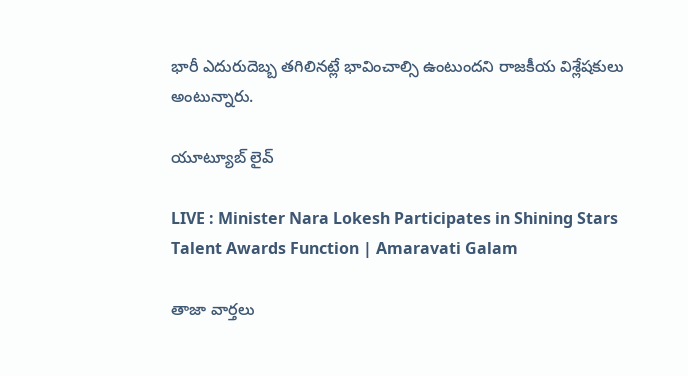భారీ ఎదురుదెబ్బ తగిలినట్లే భావించాల్సి ఉంటుందని రాజకీయ విశ్లేషకులు అంటున్నారు.

యూట్యూబ్ లైవ్

LIVE : Minister Nara Lokesh Participates in Shining Stars Talent Awards Function | Amaravati Galam

తాజా వార్తలు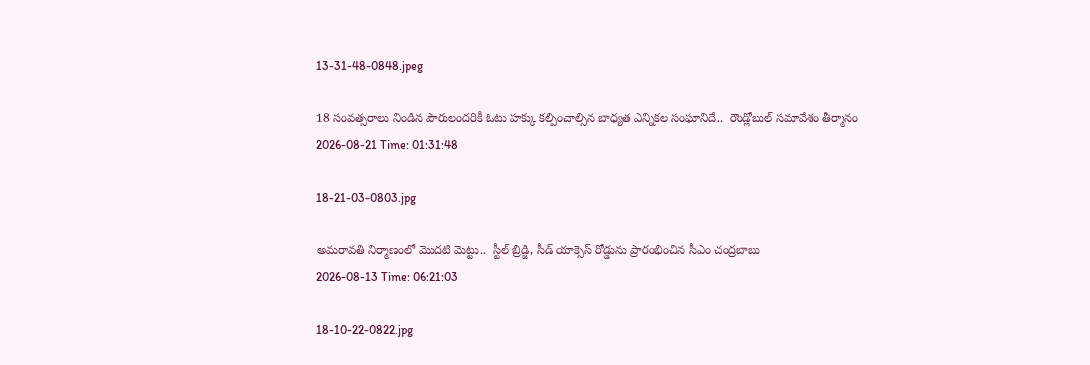13-31-48-0848.jpeg

18 సంవత్సరాలు నిండిన పౌరులందరికీ ఓటు హక్కు కల్పించాల్సిన బాధ్యత ఎన్నికల సంఘానిదే..  రౌండ్లోబుల్ సమావేశం తీర్మానం
2026-08-21 Time: 01:31:48

18-21-03-0803.jpg

అమరావతి నిర్మాణంలో మొదటి మెట్టు..  స్టీల్ బ్రిడ్జి, సీడ్ యాక్సెస్ రోడ్డును ప్రారంభించిన సీఎం చంద్రబాబు
2026-08-13 Time: 06:21:03

18-10-22-0822.jpg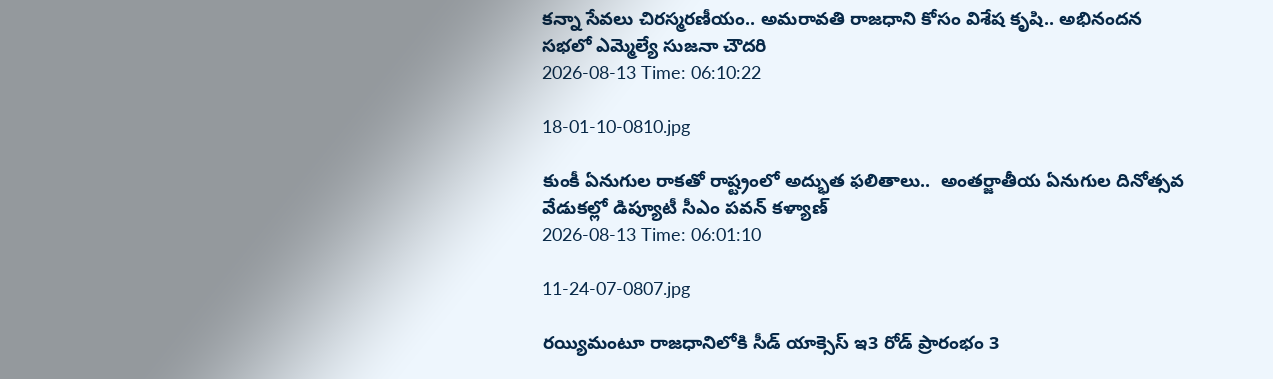కన్నా సేవలు చిరస్మరణీయం.. అమరావతి రాజధాని కోసం విశేష కృషి.. అభినందన సభలో ఎమ్మెల్యే సుజనా చౌదరి
2026-08-13 Time: 06:10:22

18-01-10-0810.jpg

కుంకీ ఏనుగుల రాకతో రాష్ట్రంలో అద్భుత ఫలితాలు..  అంతర్జాతీయ ఏనుగుల దినోత్సవ వేడుకల్లో డిప్యూటీ సీఎం పవన్ కళ్యాణ్
2026-08-13 Time: 06:01:10

11-24-07-0807.jpg

రయ్యిమంటూ రాజధానిలోకి సీడ్‌ యాక్సెస్‌ ఇ3 రోడ్‌ ప్రారంభం 3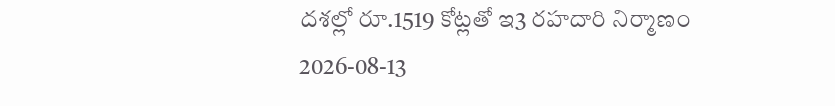దశల్లో రూ.1519 కోట్లతో ఇ3 రహదారి నిర్మాణం
2026-08-13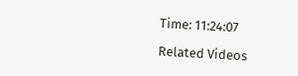Time: 11:24:07

Related Videos